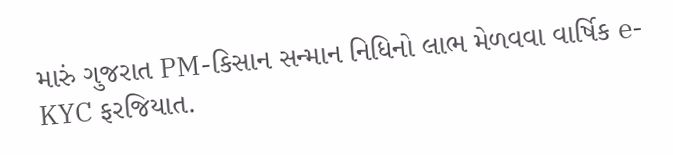મારું ગુજરાત PM-કિસાન સન્માન નિધિનો લાભ મેળવવા વાર્ષિક e-KYC ફરજિયાત.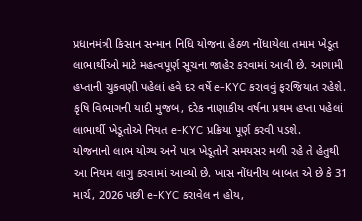પ્રધાનમંત્રી કિસાન સન્માન નિધિ યોજના હેઠળ નોંધાયેલા તમામ ખેડૂત લાભાર્થીઓ માટે મહત્વપૂર્ણ સૂચના જાહેર કરવામાં આવી છે. આગામી હપ્તાની ચુકવણી પહેલાં હવે દર વર્ષે e-KYC કરાવવું ફરજિયાત રહેશે. કૃષિ વિભાગની યાદી મુજબ, દરેક નાણાકીય વર્ષના પ્રથમ હપ્તા પહેલાં લાભાર્થી ખેડૂતોએ નિયત e-KYC પ્રક્રિયા પૂર્ણ કરવી પડશે.
યોજનાનો લાભ યોગ્ય અને પાત્ર ખેડૂતોને સમયસર મળી રહે તે હેતુથી આ નિયમ લાગુ કરવામાં આવ્યો છે. ખાસ નોંધનીય બાબત એ છે કે 31 માર્ચ, 2026 પછી e-KYC કરાવેલ ન હોય,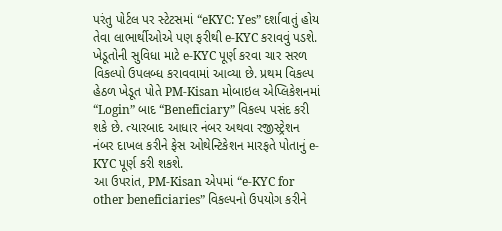પરંતુ પોર્ટલ પર સ્ટેટસમાં “eKYC: Yes” દર્શાવાતું હોય તેવા લાભાર્થીઓએ પણ ફરીથી e-KYC કરાવવું પડશે.
ખેડૂતોની સુવિધા માટે e-KYC પૂર્ણ કરવા ચાર સરળ વિકલ્પો ઉપલબ્ધ કરાવવામાં આવ્યા છે. પ્રથમ વિકલ્પ હેઠળ ખેડૂત પોતે PM-Kisan મોબાઇલ એપ્લિકેશનમાં “Login” બાદ “Beneficiary” વિકલ્પ પસંદ કરી શકે છે. ત્યારબાદ આધાર નંબર અથવા રજીસ્ટ્રેશન નંબર દાખલ કરીને ફેસ ઓથેન્ટિકેશન મારફતે પોતાનું e-KYC પૂર્ણ કરી શકશે.
આ ઉપરાંત, PM-Kisan એપમાં “e-KYC for other beneficiaries” વિકલ્પનો ઉપયોગ કરીને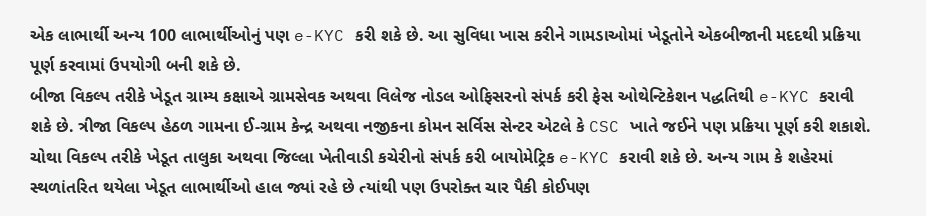એક લાભાર્થી અન્ય 100 લાભાર્થીઓનું પણ e-KYC કરી શકે છે. આ સુવિધા ખાસ કરીને ગામડાઓમાં ખેડૂતોને એકબીજાની મદદથી પ્રક્રિયા પૂર્ણ કરવામાં ઉપયોગી બની શકે છે.
બીજા વિકલ્પ તરીકે ખેડૂત ગ્રામ્ય કક્ષાએ ગ્રામસેવક અથવા વિલેજ નોડલ ઓફિસરનો સંપર્ક કરી ફેસ ઓથેન્ટિકેશન પદ્ધતિથી e-KYC કરાવી શકે છે. ત્રીજા વિકલ્પ હેઠળ ગામના ઈ-ગ્રામ કેન્દ્ર અથવા નજીકના કોમન સર્વિસ સેન્ટર એટલે કે CSC ખાતે જઈને પણ પ્રક્રિયા પૂર્ણ કરી શકાશે.
ચોથા વિકલ્પ તરીકે ખેડૂત તાલુકા અથવા જિલ્લા ખેતીવાડી કચેરીનો સંપર્ક કરી બાયોમેટ્રિક e-KYC કરાવી શકે છે. અન્ય ગામ કે શહેરમાં સ્થળાંતરિત થયેલા ખેડૂત લાભાર્થીઓ હાલ જ્યાં રહે છે ત્યાંથી પણ ઉપરોક્ત ચાર પૈકી કોઈપણ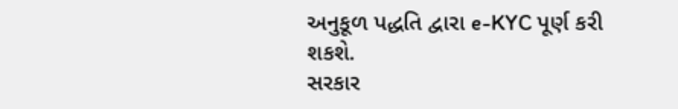અનુકૂળ પદ્ધતિ દ્વારા e-KYC પૂર્ણ કરી શકશે.
સરકાર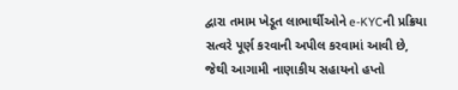દ્વારા તમામ ખેડૂત લાભાર્થીઓને e-KYCની પ્રક્રિયા સત્વરે પૂર્ણ કરવાની અપીલ કરવામાં આવી છે, જેથી આગામી નાણાકીય સહાયનો હપ્તો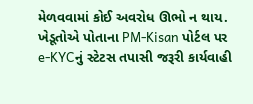મેળવવામાં કોઈ અવરોધ ઊભો ન થાય. ખેડૂતોએ પોતાના PM-Kisan પોર્ટલ પર e-KYCનું સ્ટેટસ તપાસી જરૂરી કાર્યવાહી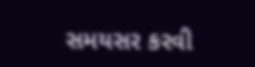સમયસર કરવી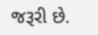જરૂરી છે.